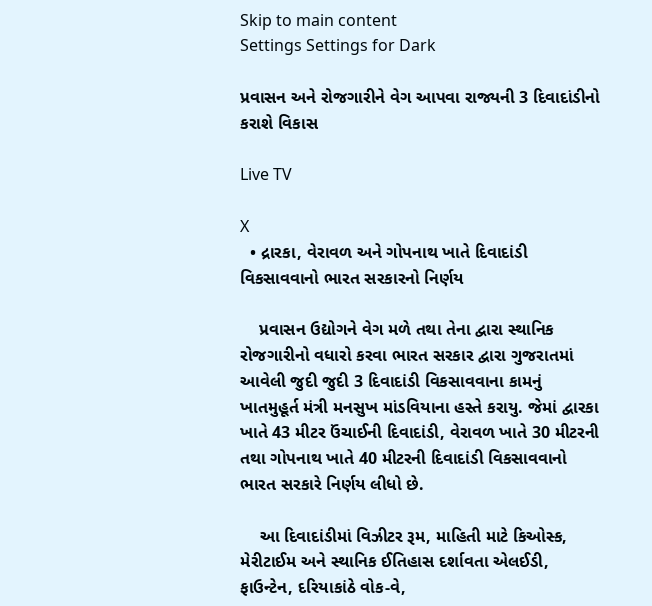Skip to main content
Settings Settings for Dark

પ્રવાસન અને રોજગારીને વેગ આપવા રાજ્યની 3 દિવાદાંડીનો કરાશે વિકાસ

Live TV

X
  • દ્રારકા, વેરાવળ અને ગોપનાથ ખાતે દિવાદાંડી વિકસાવવાનો ભારત સરકારનો નિર્ણય

    પ્રવાસન ઉદ્યોગને વેગ મળે તથા તેના દ્વારા સ્થાનિક રોજગારીનો વધારો કરવા ભારત સરકાર દ્વારા ગુજરાતમાં આવેલી જુદી જુદી 3 દિવાદાંડી વિકસાવવાના કામનું ખાતમુહૂર્ત મંત્રી મનસુખ માંડવિયાના હસ્તે કરાયુ. જેમાં દ્વારકા ખાતે 43 મીટર ઉંચાઈની દિવાદાંડી, વેરાવળ ખાતે 30 મીટરની તથા ગોપનાથ ખાતે 40 મીટરની દિવાદાંડી વિકસાવવાનો ભારત સરકારે નિર્ણય લીધો છે.

    આ દિવાદાંડીમાં વિઝીટર રૂમ, માહિતી માટે કિઓસ્ક, મેરીટાઈમ અને સ્થાનિક ઈતિહાસ દર્શાવતા એલઈડી, ફાઉન્ટેન, દરિયાકાંઠે વોક-વે,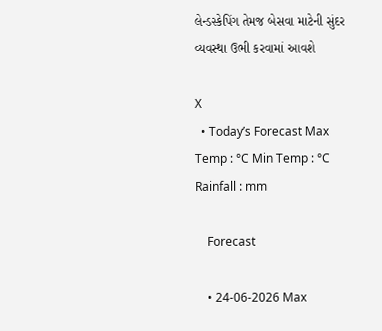લેન્ડસ્કેપિંગ તેમજ બેસવા માટેની સુંદર વ્યવસ્થા ઉભી કરવામાં આવશે

X
  • Today’s Forecast Max Temp : °C Min Temp : °C Rainfall : mm

    Forecast

    • 24-06-2026 Max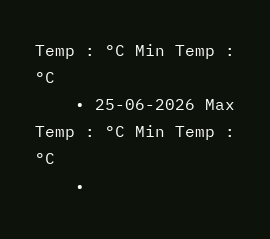Temp : °C Min Temp : °C
    • 25-06-2026 Max Temp : °C Min Temp : °C
    •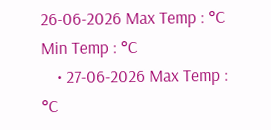26-06-2026 Max Temp : °C Min Temp : °C
    • 27-06-2026 Max Temp : °C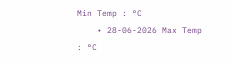Min Temp : °C
    • 28-06-2026 Max Temp : °C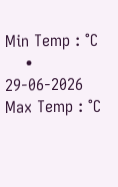Min Temp : °C
    • 29-06-2026 Max Temp : °C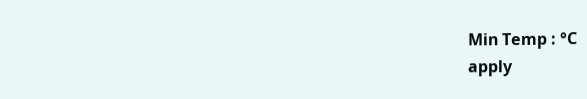Min Temp : °C
apply